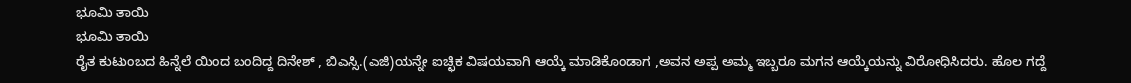ಭೂಮಿ ತಾಯಿ
ಭೂಮಿ ತಾಯಿ
ರೈತ ಕುಟುಂಬದ ಹಿನ್ನೆಲೆ ಯಿಂದ ಬಂದಿದ್ದ ದಿನೇಶ್ , ಬಿಎಸ್ಸಿ.(ಎಜಿ)ಯನ್ನೇ ಐಚ್ಛಿಕ ವಿಷಯವಾಗಿ ಆಯ್ಕೆ ಮಾಡಿಕೊಂಡಾಗ ,ಅವನ ಅಪ್ಪ ಅಮ್ಮ ಇಬ್ಬರೂ ಮಗನ ಆಯ್ಕೆಯನ್ನು ವಿರೋಧಿಸಿದರು. ಹೊಲ ಗದ್ದೆ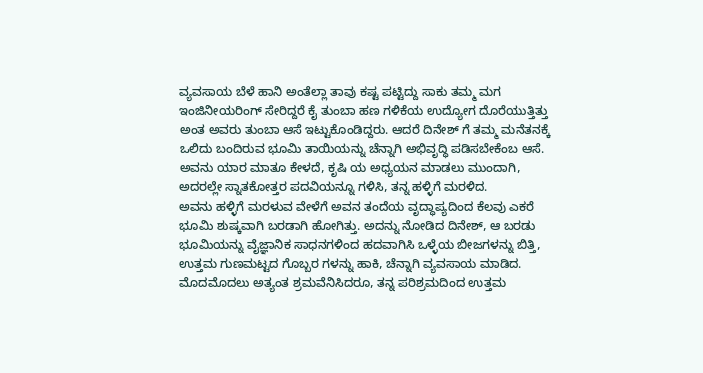ವ್ಯವಸಾಯ ಬೆಳೆ ಹಾನಿ ಅಂತೆಲ್ಲಾ ತಾವು ಕಷ್ಟ ಪಟ್ಟಿದ್ದು ಸಾಕು ತಮ್ಮ ಮಗ ಇಂಜಿನೀಯರಿಂಗ್ ಸೇರಿದ್ದರೆ ಕೈ ತುಂಬಾ ಹಣ ಗಳಿಕೆಯ ಉದ್ಯೋಗ ದೊರೆಯುತ್ತಿತ್ತು ಅಂತ ಅವರು ತುಂಬಾ ಆಸೆ ಇಟ್ಟುಕೊಂಡಿದ್ದರು. ಆದರೆ ದಿನೇಶ್ ಗೆ ತಮ್ಮ ಮನೆತನಕ್ಕೆ ಒಲಿದು ಬಂದಿರುವ ಭೂಮಿ ತಾಯಿಯನ್ನು ಚೆನ್ನಾಗಿ ಅಭಿವೃದ್ಧಿ ಪಡಿಸಬೇಕೆಂಬ ಆಸೆ. ಅವನು ಯಾರ ಮಾತೂ ಕೇಳದೆ, ಕೃಷಿ ಯ ಅಧ್ಯಯನ ಮಾಡಲು ಮುಂದಾಗಿ, ಅದರಲ್ಲೇ ಸ್ನಾತಕೋತ್ತರ ಪದವಿಯನ್ನೂ ಗಳಿಸಿ, ತನ್ನ ಹಳ್ಳಿಗೆ ಮರಳಿದ.
ಅವನು ಹಳ್ಳಿಗೆ ಮರಳುವ ವೇಳೆಗೆ ಅವನ ತಂದೆಯ ವೃದ್ಧಾಪ್ಯದಿಂದ ಕೆಲವು ಎಕರೆ ಭೂಮಿ ಶುಷ್ಕವಾಗಿ ಬರಡಾಗಿ ಹೋಗಿತ್ತು. ಅದನ್ನು ನೋಡಿದ ದಿನೇಶ್, ಆ ಬರಡು ಭೂಮಿಯನ್ನು ವೈಜ್ಞಾನಿಕ ಸಾಧನಗಳಿಂದ ಹದವಾಗಿಸಿ ಒಳ್ಳೆಯ ಬೀಜಗಳನ್ನು ಬಿತ್ತಿ, ಉತ್ತಮ ಗುಣಮಟ್ಟದ ಗೊಬ್ಬರ ಗಳನ್ನು ಹಾಕಿ, ಚೆನ್ನಾಗಿ ವ್ಯವಸಾಯ ಮಾಡಿದ. ಮೊದಮೊದಲು ಅತ್ಯಂತ ಶ್ರಮವೆನಿಸಿದರೂ, ತನ್ನ ಪರಿಶ್ರಮದಿಂದ ಉತ್ತಮ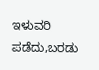ಇಳುವರಿ ಪಡೆದು,ಬರಡು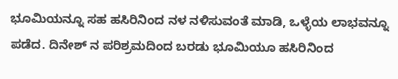ಭೂಮಿಯನ್ನೂ ಸಹ ಹಸಿರಿನಿಂದ ನಳ ನಳಿಸುವಂತೆ ಮಾಡಿ, ಒಳ್ಳೆಯ ಲಾಭವನ್ನೂ ಪಡೆದ. ದಿನೇಶ್ ನ ಪರಿಶ್ರಮದಿಂದ ಬರಡು ಭೂಮಿಯೂ ಹಸಿರಿನಿಂದ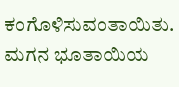ಕಂಗೊಳಿಸುವಂತಾಯಿತು.
ಮಗನ ಭೂತಾಯಿಯ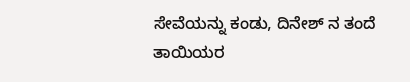ಸೇವೆಯನ್ನು ಕಂಡು, ದಿನೇಶ್ ನ ತಂದೆ ತಾಯಿಯರ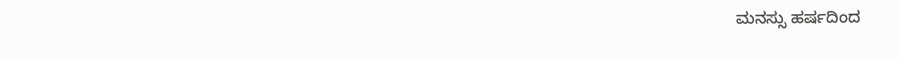ಮನಸ್ಸು ಹರ್ಷದಿಂದ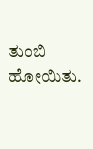ತುಂಬಿ ಹೋಯಿತು.